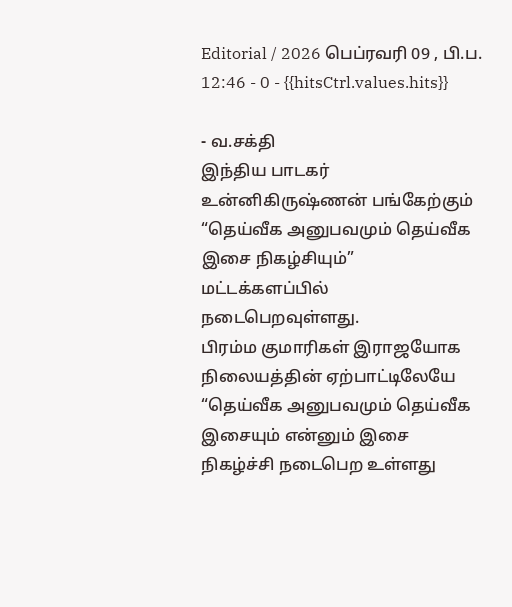Editorial / 2026 பெப்ரவரி 09 , பி.ப. 12:46 - 0 - {{hitsCtrl.values.hits}}

- வ.சக்தி
இந்திய பாடகர் உன்னிகிருஷ்ணன் பங்கேற்கும் “தெய்வீக அனுபவமும் தெய்வீக இசை நிகழ்சியும்” மட்டக்களப்பில் நடைபெறவுள்ளது.
பிரம்ம குமாரிகள் இராஜயோக நிலையத்தின் ஏற்பாட்டிலேயே “தெய்வீக அனுபவமும் தெய்வீக இசையும் என்னும் இசை நிகழ்ச்சி நடைபெற உள்ளது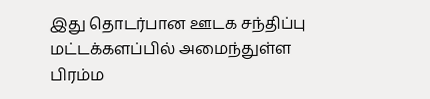இது தொடர்பான ஊடக சந்திப்பு மட்டக்களப்பில் அமைந்துள்ள பிரம்ம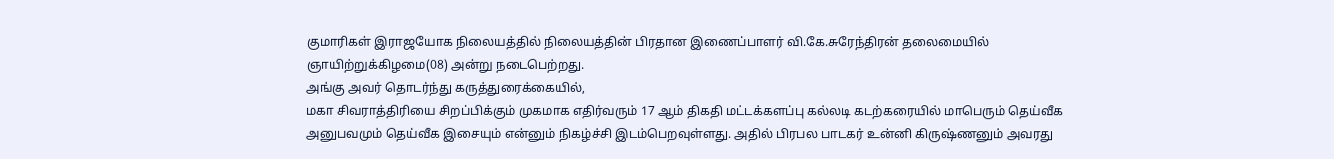குமாரிகள் இராஜயோக நிலையத்தில் நிலையத்தின் பிரதான இணைப்பாளர் வி.கே.சுரேந்திரன் தலைமையில் ஞாயிற்றுக்கிழமை(08) அன்று நடைபெற்றது.
அங்கு அவர் தொடர்ந்து கருத்துரைக்கையில்,
மகா சிவராத்திரியை சிறப்பிக்கும் முகமாக எதிர்வரும் 17 ஆம் திகதி மட்டக்களப்பு கல்லடி கடற்கரையில் மாபெரும் தெய்வீக அனுபவமும் தெய்வீக இசையும் என்னும் நிகழ்ச்சி இடம்பெறவுள்ளது. அதில் பிரபல பாடகர் உன்னி கிருஷ்ணனும் அவரது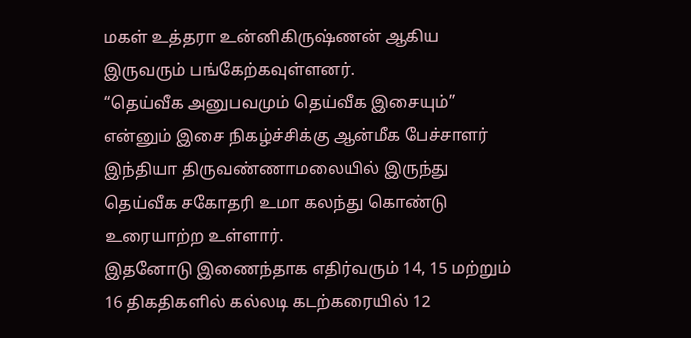மகள் உத்தரா உன்னிகிருஷ்ணன் ஆகிய இருவரும் பங்கேற்கவுள்ளனர்.
“தெய்வீக அனுபவமும் தெய்வீக இசையும்” என்னும் இசை நிகழ்ச்சிக்கு ஆன்மீக பேச்சாளர் இந்தியா திருவண்ணாமலையில் இருந்து தெய்வீக சகோதரி உமா கலந்து கொண்டு உரையாற்ற உள்ளார்.
இதனோடு இணைந்தாக எதிர்வரும் 14, 15 மற்றும் 16 திகதிகளில் கல்லடி கடற்கரையில் 12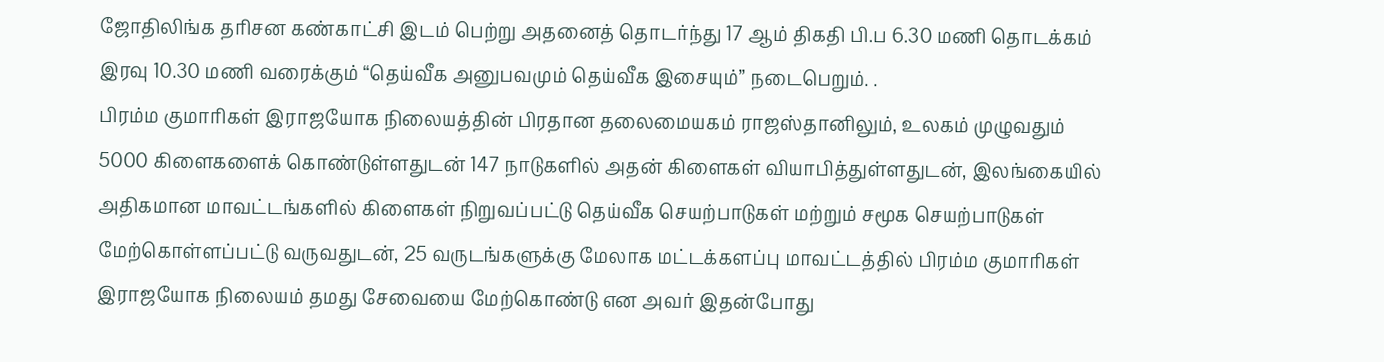ஜோதிலிங்க தரிசன கண்காட்சி இடம் பெற்று அதனைத் தொடர்ந்து 17 ஆம் திகதி பி.ப 6.30 மணி தொடக்கம் இரவு 10.30 மணி வரைக்கும் “தெய்வீக அனுபவமும் தெய்வீக இசையும்” நடைபெறும். .
பிரம்ம குமாரிகள் இராஜயோக நிலையத்தின் பிரதான தலைமையகம் ராஜஸ்தானிலும், உலகம் முழுவதும் 5000 கிளைகளைக் கொண்டுள்ளதுடன் 147 நாடுகளில் அதன் கிளைகள் வியாபித்துள்ளதுடன், இலங்கையில் அதிகமான மாவட்டங்களில் கிளைகள் நிறுவப்பட்டு தெய்வீக செயற்பாடுகள் மற்றும் சமூக செயற்பாடுகள் மேற்கொள்ளப்பட்டு வருவதுடன், 25 வருடங்களுக்கு மேலாக மட்டக்களப்பு மாவட்டத்தில் பிரம்ம குமாரிகள் இராஜயோக நிலையம் தமது சேவையை மேற்கொண்டு என அவர் இதன்போது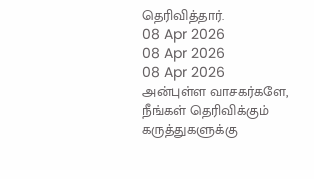தெரிவித்தார்.
08 Apr 2026
08 Apr 2026
08 Apr 2026
அன்புள்ள வாசகர்களே,
நீங்கள் தெரிவிக்கும் கருத்துகளுக்கு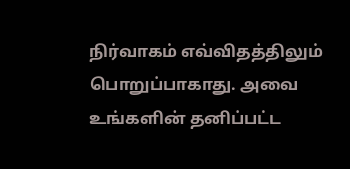நிர்வாகம் எவ்விதத்திலும் பொறுப்பாகாது. அவை உங்களின் தனிப்பட்ட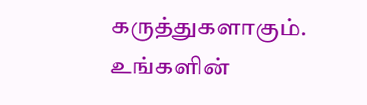கருத்துகளாகும். உங்களின்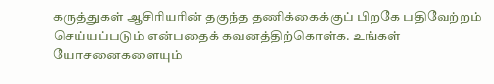கருத்துகள் ஆசிரியரின் தகுந்த தணிக்கைக்குப் பிறகே பதிவேற்றம் செய்யப்படும் என்பதைக் கவனத்திற்கொள்க. உங்கள் யோசனைகளையும்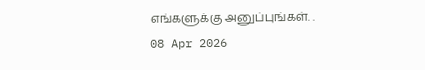எங்களுக்கு அனுப்புங்கள். .
08 Apr 2026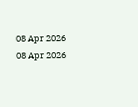08 Apr 2026
08 Apr 2026